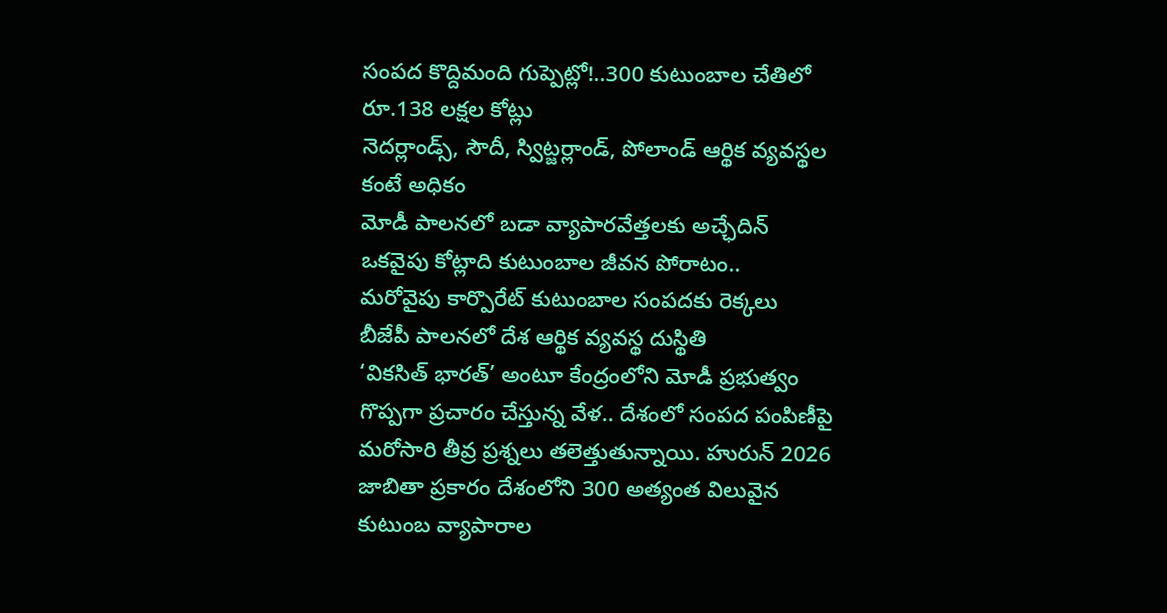సంపద కొద్దిమంది గుప్పెట్లో!..300 కుటుంబాల చేతిలో రూ.138 లక్షల కోట్లు
నెదర్లాండ్స్, సౌదీ, స్విట్జర్లాండ్, పోలాండ్ ఆర్థిక వ్యవస్థల కంటే అధికం
మోడీ పాలనలో బడా వ్యాపారవేత్తలకు అచ్ఛేదిన్
ఒకవైపు కోట్లాది కుటుంబాల జీవన పోరాటం..
మరోవైపు కార్పొరేట్ కుటుంబాల సంపదకు రెక్కలు
బీజేపీ పాలనలో దేశ ఆర్థిక వ్యవస్థ దుస్థితి
‘వికసిత్ భారత్’ అంటూ కేంద్రంలోని మోడీ ప్రభుత్వం గొప్పగా ప్రచారం చేస్తున్న వేళ.. దేశంలో సంపద పంపిణీపై మరోసారి తీవ్ర ప్రశ్నలు తలెత్తుతున్నాయి. హురున్ 2026 జాబితా ప్రకారం దేశంలోని 300 అత్యంత విలువైన కుటుంబ వ్యాపారాల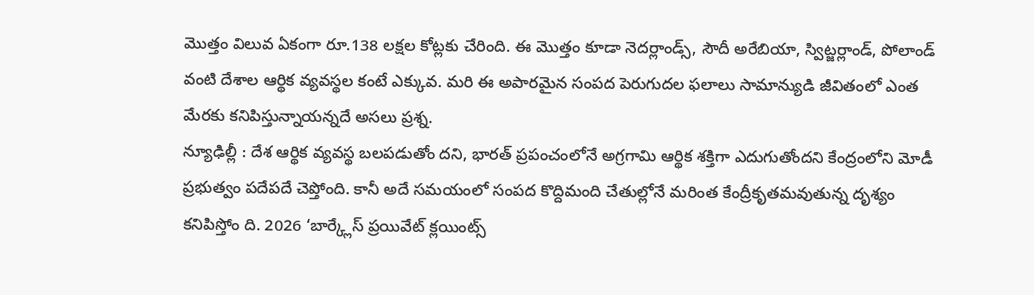మొత్తం విలువ ఏకంగా రూ.138 లక్షల కోట్లకు చేరింది. ఈ మొత్తం కూడా నెదర్లాండ్స్, సౌదీ అరేబియా, స్విట్జర్లాండ్, పోలాండ్ వంటి దేశాల ఆర్థిక వ్యవస్థల కంటే ఎక్కువ. మరి ఈ అపారమైన సంపద పెరుగుదల ఫలాలు సామాన్యుడి జీవితంలో ఎంత మేరకు కనిపిస్తున్నాయన్నదే అసలు ప్రశ్న.
న్యూఢిల్లీ : దేశ ఆర్థిక వ్యవస్థ బలపడుతోం దని, భారత్ ప్రపంచంలోనే అగ్రగామి ఆర్థిక శక్తిగా ఎదుగుతోందని కేంద్రంలోని మోడీ ప్రభుత్వం పదేపదే చెప్తోంది. కానీ అదే సమయంలో సంపద కొద్దిమంది చేతుల్లోనే మరింత కేంద్రీకృతమవుతున్న దృశ్యం కనిపిస్తోం ది. 2026 ‘బార్క్లేస్ ప్రయివేట్ క్లయింట్స్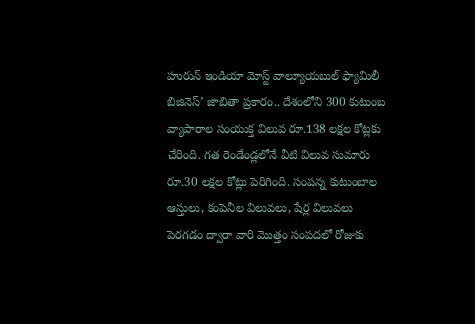హురున్ ఇండియా మోస్ట్ వాల్యూయబుల్ ఫ్యామిలీ బిజినెస్’ జాబితా ప్రకారం.. దేశంలోని 300 కుటుంబ వ్యాపారాల సంయుక్త విలువ రూ.138 లక్షల కోట్లకు చేరింది. గత రెండేండ్లలోనే వీటి విలువ సుమారు రూ.30 లక్షల కోట్లు పెరిగింది. సంపన్న కుటుంబాల ఆస్తులు, కంపెనీల విలువలు, షేర్ల విలువలు పెరగడం ద్వారా వారి మొత్తం సంపదలో రోజుకు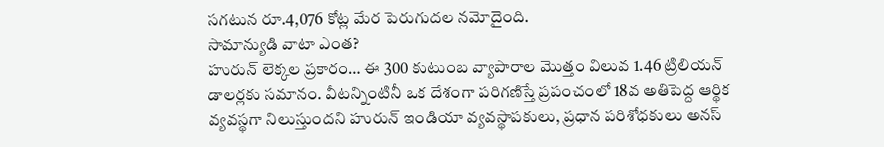సగటున రూ.4,076 కోట్ల మేర పెరుగుదల నమోదైంది.
సామాన్యుడి వాటా ఎంత?
హురున్ లెక్కల ప్రకారం… ఈ 300 కుటుంబ వ్యాపారాల మొత్తం విలువ 1.46 ట్రిలియన్ డాలర్లకు సమానం. వీటన్నింటినీ ఒక దేశంగా పరిగణిస్తే ప్రపంచంలో 18వ అతిపెద్ద ఆర్థిక వ్యవస్థగా నిలుస్తుందని హురున్ ఇండియా వ్యవస్థాపకులు, ప్రధాన పరిశోధకులు అనస్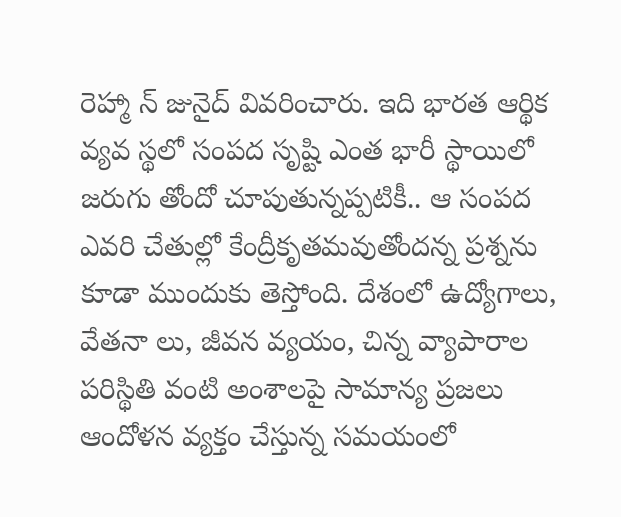రెహ్మా న్ జునైద్ వివరించారు. ఇది భారత ఆర్థిక వ్యవ స్థలో సంపద సృష్టి ఎంత భారీ స్థాయిలో జరుగు తోందో చూపుతున్నప్పటికీ.. ఆ సంపద ఎవరి చేతుల్లో కేంద్రీకృతమవుతోందన్న ప్రశ్నను కూడా ముందుకు తెస్తోంది. దేశంలో ఉద్యోగాలు, వేతనా లు, జీవన వ్యయం, చిన్న వ్యాపారాల పరిస్థితి వంటి అంశాలపై సామాన్య ప్రజలు ఆందోళన వ్యక్తం చేస్తున్న సమయంలో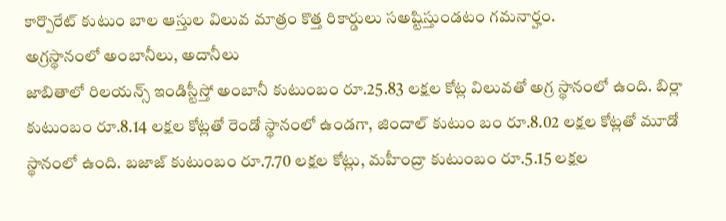కార్పొరేట్ కుటుం బాల ఆస్తుల విలువ మాత్రం కొత్త రికార్డులు సఅష్టిస్తుండటం గమనార్హం.
అగ్రస్థానంలో అంబానీలు, అదానీలు
జాబితాలో రిలయన్స్ ఇండిస్టీస్తో అంబానీ కుటుంబం రూ.25.83 లక్షల కోట్ల విలువతో అగ్ర స్థానంలో ఉంది. బిర్లా కుటుంబం రూ.8.14 లక్షల కోట్లతో రెండో స్థానంలో ఉండగా, జిందాల్ కుటుం బం రూ.8.02 లక్షల కోట్లతో మూడో స్థానంలో ఉంది. బజాజ్ కుటుంబం రూ.7.70 లక్షల కోట్లు, మహీంద్రా కుటుంబం రూ.5.15 లక్షల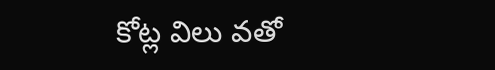కోట్ల విలు వతో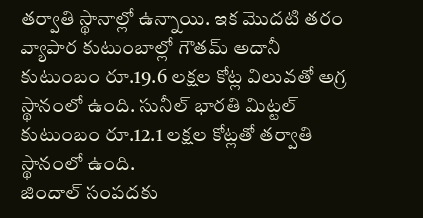తర్వాతి స్థానాల్లో ఉన్నాయి. ఇక మొదటి తరం వ్యాపార కుటుంబాల్లో గౌతమ్ అదానీ కుటుంబం రూ.19.6 లక్షల కోట్ల విలువతో అగ్ర స్థానంలో ఉంది. సునీల్ భారతి మిట్టల్ కుటుంబం రూ.12.1 లక్షల కోట్లతో తర్వాతి స్థానంలో ఉంది.
జిందాల్ సంపదకు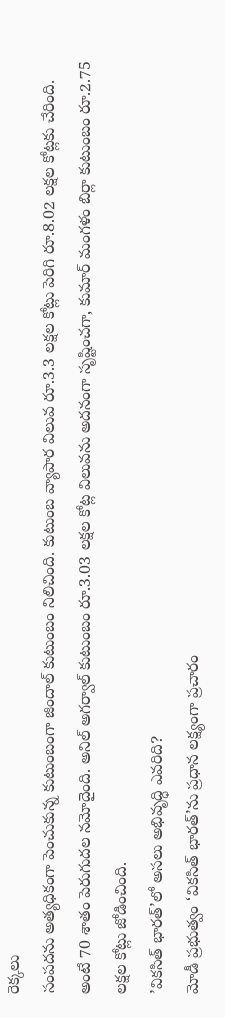రెక్కలు
సంపదను అత్యధికంగా పెంచుకున్న కుటుంబంగా జిందాల్ కుటుంబం నిలిచింది. కుటుంబ వ్యాపార విలువ రూ.3.3 లక్షల కోట్లు పెరిగి రూ.8.02 లక్షల కోట్లకు చేరింది. అంటే 70 శాతం పెరుగుదల నమోదైంది. అనిల్ అగర్వాల్ కుటుంబం రూ.3.03 లక్షల కోట్ల విలువను అదనంగా సృష్టించగా, కుమార్ మంగళం బిర్లా కుటుంబం రూ.2.75 లక్షల కోట్లు జోడించింది.
’వికసిత్ భారత్’లో అసలు అభివృద్ధి ఎవరిది?
మోడీ ప్రభుత్వం ‘వికసిత్ భారత్’ను ప్రధాన లక్ష్యంగా ప్రచారం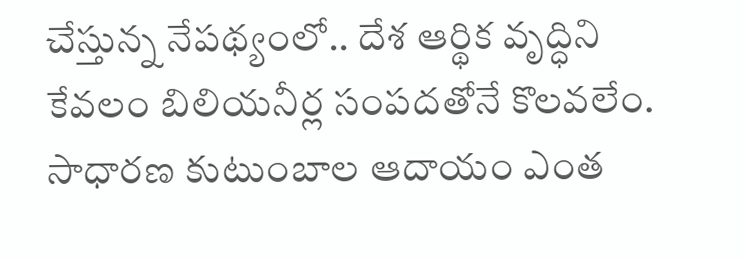చేస్తున్న నేపథ్యంలో.. దేశ ఆర్థిక వృద్ధిని కేవలం బిలియనీర్ల సంపదతోనే కొలవలేం. సాధారణ కుటుంబాల ఆదాయం ఎంత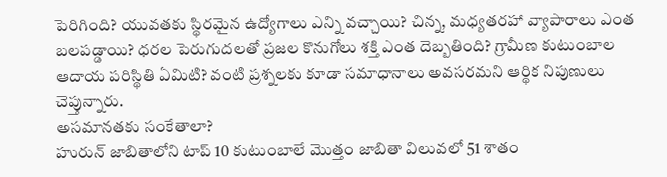పెరిగింది? యువతకు స్థిరమైన ఉద్యోగాలు ఎన్ని వచ్చాయి? చిన్న, మధ్యతరహా వ్యాపారాలు ఎంత బలపడ్డాయి? ధరల పెరుగుదలతో ప్రజల కొనుగోలు శక్తి ఎంత దెబ్బతింది? గ్రామీణ కుటుంబాల ఆదాయ పరిస్థితి ఏమిటి? వంటి ప్రశ్నలకు కూడా సమాధానాలు అవసరమని ఆర్థిక నిపుణులు చెప్తున్నారు.
అసమానతకు సంకేతాలా?
హురున్ జాబితాలోని టాప్ 10 కుటుంబాలే మొత్తం జాబితా విలువలో 51 శాతం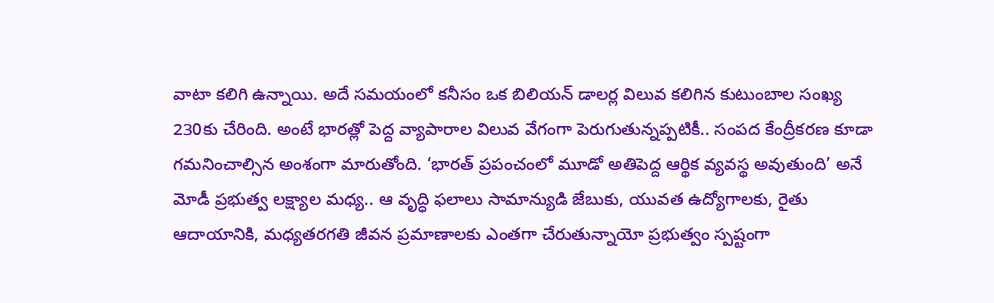వాటా కలిగి ఉన్నాయి. అదే సమయంలో కనీసం ఒక బిలియన్ డాలర్ల విలువ కలిగిన కుటుంబాల సంఖ్య 230కు చేరింది. అంటే భారత్లో పెద్ద వ్యాపారాల విలువ వేగంగా పెరుగుతున్నప్పటికీ.. సంపద కేంద్రీకరణ కూడా గమనించాల్సిన అంశంగా మారుతోంది. ‘భారత్ ప్రపంచంలో మూడో అతిపెద్ద ఆర్థిక వ్యవస్థ అవుతుంది’ అనే మోడీ ప్రభుత్వ లక్ష్యాల మధ్య.. ఆ వృద్ధి ఫలాలు సామాన్యుడి జేబుకు, యువత ఉద్యోగాలకు, రైతు ఆదాయానికి, మధ్యతరగతి జీవన ప్రమాణాలకు ఎంతగా చేరుతున్నాయో ప్రభుత్వం స్పష్టంగా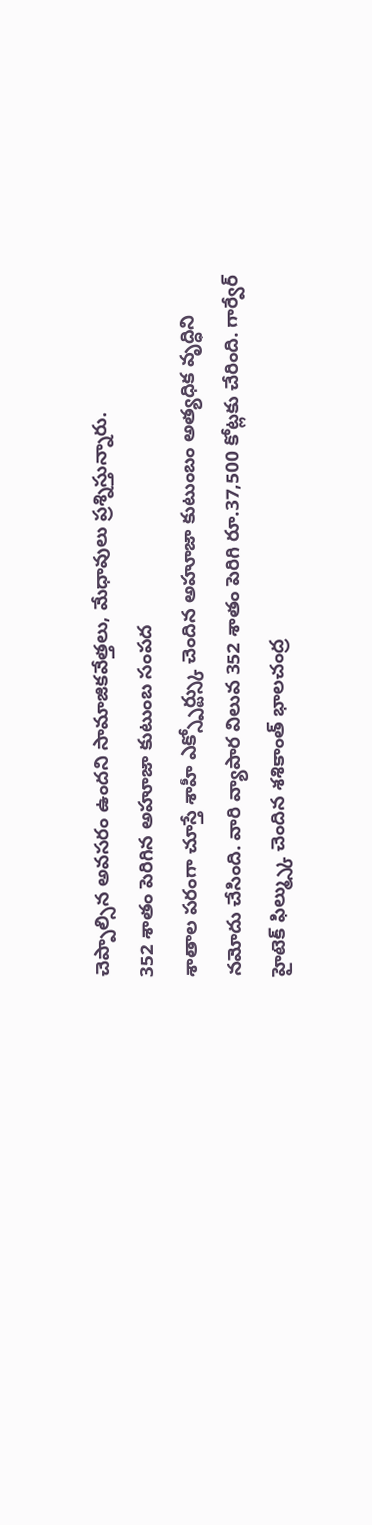చెప్పాల్సిన అవసరం ఉందని సామాజికవేత్తలు, మేధావులు ప్రశ్నిస్తున్నారు.
352 శాతం పెరిగిన అహూజా కుటుంబ సంపద
శాతాల పరంగా చూస్తే శాహీ ఎక్స్పోర్ట్స్కు చెందిన అహూజా కుటుంబం అత్యధిక వృద్ధిని నమోదు చేసింది. వారి వ్యాపార విలువ 352 శాతం పెరిగి రూ.37,500 కోట్లకు చేరింది. గార్వేర్ హైటెక్ ఫిల్మ్స్కు చెందిన శశికాంత్ భాలచంద్ర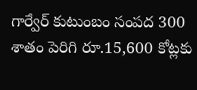గార్వేర్ కుటుంబం సంపద 300 శాతం పెరిగి రూ.15,600 కోట్లకు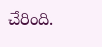చేరింది.